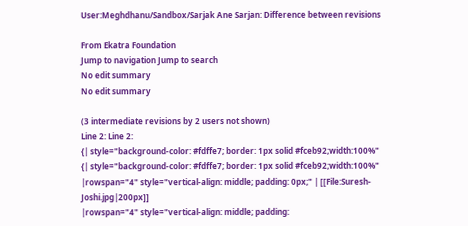User:Meghdhanu/Sandbox/Sarjak Ane Sarjan: Difference between revisions

From Ekatra Foundation
Jump to navigation Jump to search
No edit summary
No edit summary

(3 intermediate revisions by 2 users not shown)
Line 2: Line 2:
{| style="background-color: #fdffe7; border: 1px solid #fceb92;width:100%"
{| style="background-color: #fdffe7; border: 1px solid #fceb92;width:100%"
|rowspan="4" style="vertical-align: middle; padding: 0px;" | [[File:Suresh-Joshi.jpg|200px]]
|rowspan="4" style="vertical-align: middle; padding: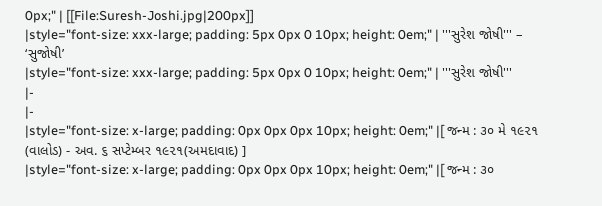0px;" | [[File:Suresh-Joshi.jpg|200px]]
|style="font-size: xxx-large; padding: 5px 0px 0 10px; height: 0em;" | '''સુરેશ જોષી''' – ‘સુજોષી’
|style="font-size: xxx-large; padding: 5px 0px 0 10px; height: 0em;" | '''સુરેશ જોષી'''
|-
|-
|style="font-size: x-large; padding: 0px 0px 0px 10px; height: 0em;" |[ જન્મ : ૩૦ મે ૧૯૨૧ (વાલોડ) - અવ. ૬ સપ્ટેમ્બર ૧૯૨૧(અમદાવાદ) ]
|style="font-size: x-large; padding: 0px 0px 0px 10px; height: 0em;" |[ જન્મ : ૩૦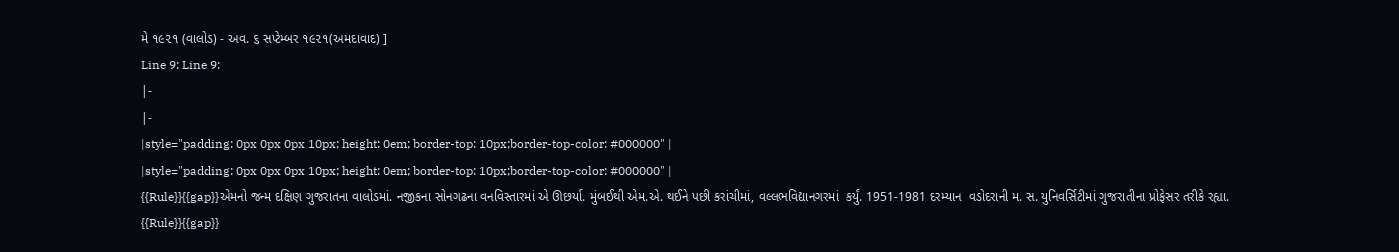મે ૧૯૨૧ (વાલોડ) - અવ. ૬ સપ્ટેમ્બર ૧૯૨૧(અમદાવાદ) ]
Line 9: Line 9:
|-
|-
|style="padding: 0px 0px 0px 10px; height: 0em; border-top: 10px;border-top-color: #000000" |
|style="padding: 0px 0px 0px 10px; height: 0em; border-top: 10px;border-top-color: #000000" |
{{Rule}}{{gap}}એમનો જન્મ દક્ષિણ ગુજરાતના વાલોડમાં. નજીકના સોનગઢના વનવિસ્તારમાં એ ઊછર્યા. મુંબઈથી એમ.એ. થઈને પછી કરાંચીમાં, વલ્લભવિદ્યાનગરમાં  કર્યું. 1951-1981 દરમ્યાન  વડોદરાની મ. સ. યુનિવર્સિટીમાં ગુજરાતીના પ્રોફેસર તરીકે રહ્યા.
{{Rule}}{{gap}}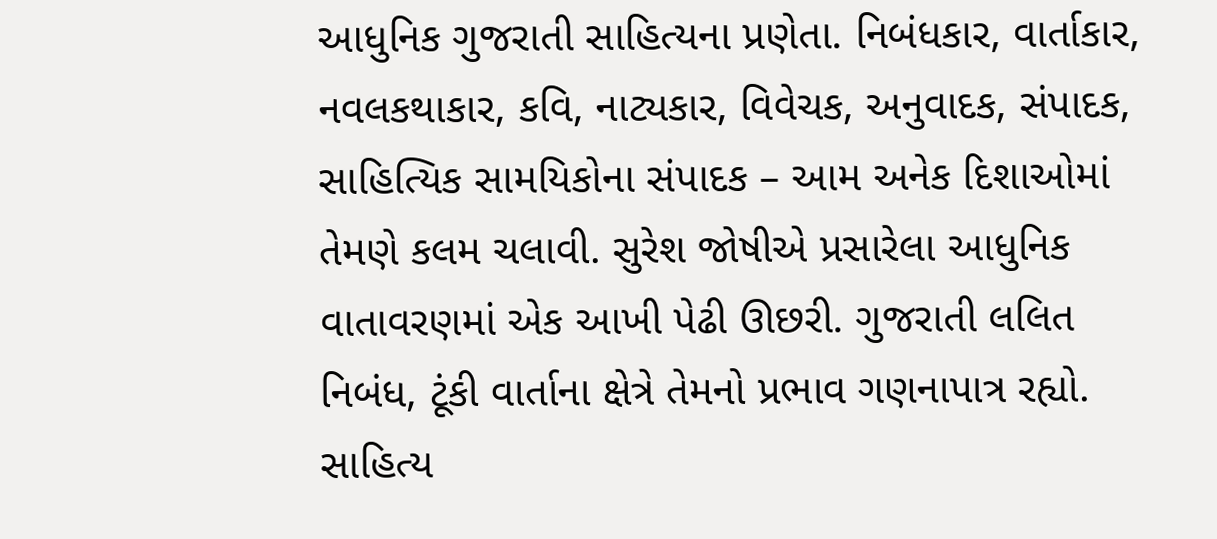આધુનિક ગુજરાતી સાહિત્યના પ્રણેતા. નિબંધકાર, વાર્તાકાર, નવલકથાકાર, કવિ, નાટ્યકાર, વિવેચક, અનુવાદક, સંપાદક, સાહિત્યિક સામયિકોના સંપાદક – આમ અનેક દિશાઓમાં તેમણે કલમ ચલાવી. સુરેશ જોષીએ પ્રસારેલા આધુનિક વાતાવરણમાં એક આખી પેઢી ઊછરી. ગુજરાતી લલિત નિબંધ, ટૂંકી વાર્તાના ક્ષેત્રે તેમનો પ્રભાવ ગણનાપાત્ર રહ્યો. સાહિત્ય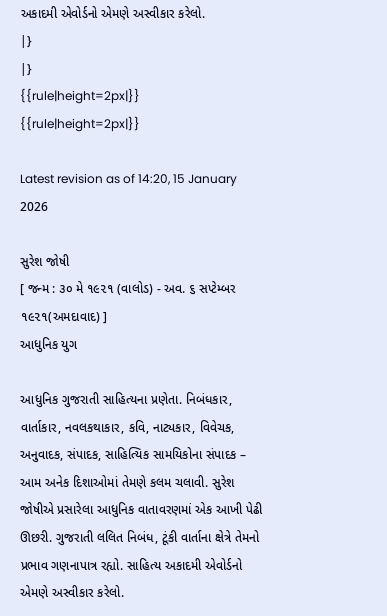અકાદમી એવોર્ડનો એમણે અસ્વીકાર કરેલો.
|}
|}
{{rule|height=2px|}}
{{rule|height=2px|}}

Latest revision as of 14:20, 15 January 2026

સુરેશ જોષી
[ જન્મ : ૩૦ મે ૧૯૨૧ (વાલોડ) - અવ. ૬ સપ્ટેમ્બર ૧૯૨૧(અમદાવાદ) ]
આધુનિક યુગ

આધુનિક ગુજરાતી સાહિત્યના પ્રણેતા. નિબંધકાર, વાર્તાકાર, નવલકથાકાર, કવિ, નાટ્યકાર, વિવેચક, અનુવાદક, સંપાદક, સાહિત્યિક સામયિકોના સંપાદક – આમ અનેક દિશાઓમાં તેમણે કલમ ચલાવી. સુરેશ જોષીએ પ્રસારેલા આધુનિક વાતાવરણમાં એક આખી પેઢી ઊછરી. ગુજરાતી લલિત નિબંધ, ટૂંકી વાર્તાના ક્ષેત્રે તેમનો પ્રભાવ ગણનાપાત્ર રહ્યો. સાહિત્ય અકાદમી એવોર્ડનો એમણે અસ્વીકાર કરેલો.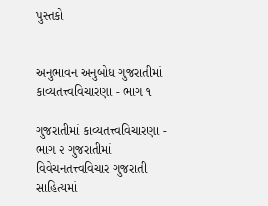પુસ્તકો


અનુભાવન અનુબોધ ગુજરાતીમાં કાવ્યતત્ત્વવિચારણા - ભાગ ૧

ગુજરાતીમાં કાવ્યતત્ત્વવિચારણા - ભાગ ૨ ગુજરાતીમાં વિવેચનતત્ત્વવિચાર ગુજરાતી સાહિત્યમાં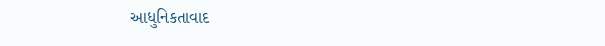આધુનિકતાવાદ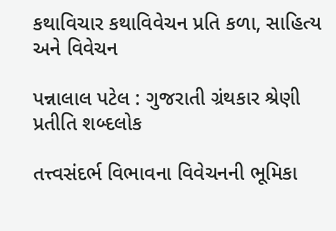કથાવિચાર કથાવિવેચન પ્રતિ કળા, સાહિત્ય અને વિવેચન

પન્નાલાલ પટેલ : ગુજરાતી ગ્રંથકાર શ્રેણી પ્રતીતિ શબ્દલોક

તત્ત્વસંદર્ભ વિભાવના વિવેચનની ભૂમિકા